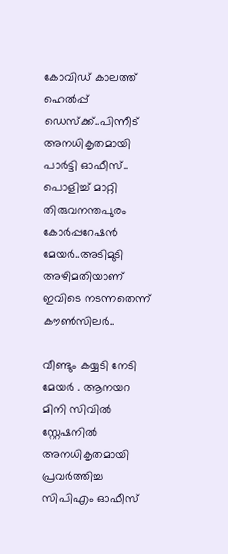കോവിഡ് കാലത്ത് ഹെൽപ്പ് ഡെസ്ക്ക്..പിന്നീട് അനധികൃതമായി പാർട്ടി ഓഫീസ്.. പൊളിച്ച് മാറ്റി തിരുവനന്തപുരം കോർപ്പറേഷൻ മേയർ..അടിമുടി അഴിമതിയാണ് ഇവിടെ നടന്നതെന്ന് കൗൺസിലർ..

വീണ്ടും കയ്യടി നേടി മേയർ . ആനയറ മിനി സിവിൽ സ്റ്റേഷനിൽ അനധികൃതമായി പ്രവർത്തിച്ച സിപിഎം ഓഫീസ്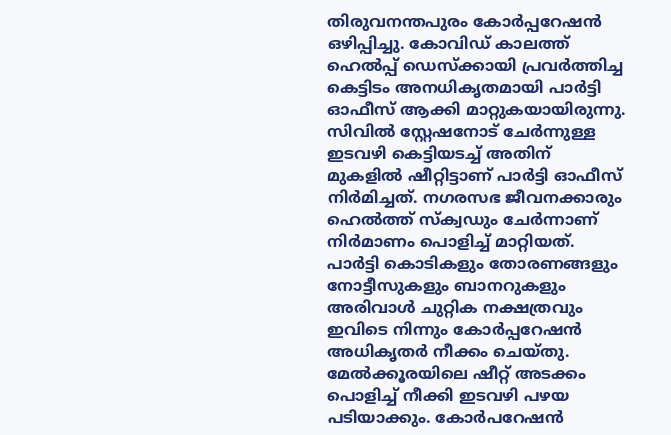തിരുവനന്തപുരം കോർപ്പറേഷൻ ഒഴിപ്പിച്ചു. കോവിഡ് കാലത്ത് ഹെൽപ്പ് ഡെസ്ക്കായി പ്രവർത്തിച്ച കെട്ടിടം അനധികൃതമായി പാർട്ടി ഓഫീസ് ആക്കി മാറ്റുകയായിരുന്നു. സിവിൽ സ്റ്റേഷനോട് ചേർന്നുള്ള ഇടവഴി കെട്ടിയടച്ച് അതിന് മുകളിൽ ഷീറ്റിട്ടാണ് പാർട്ടി ഓഫീസ് നിർമിച്ചത്. നഗരസഭ ജീവനക്കാരും ഹെൽത്ത് സ്ക്വഡും ചേർന്നാണ് നിർമാണം പൊളിച്ച് മാറ്റിയത്.
പാർട്ടി കൊടികളും തോരണങ്ങളും നോട്ടീസുകളും ബാനറുകളും അരിവാൾ ചുറ്റിക നക്ഷത്രവും ഇവിടെ നിന്നും കോർപ്പറേഷൻ അധികൃതർ നീക്കം ചെയ്തു. മേൽക്കൂരയിലെ ഷീറ്റ് അടക്കം പൊളിച്ച് നീക്കി ഇടവഴി പഴയ പടിയാക്കും. കോർപറേഷൻ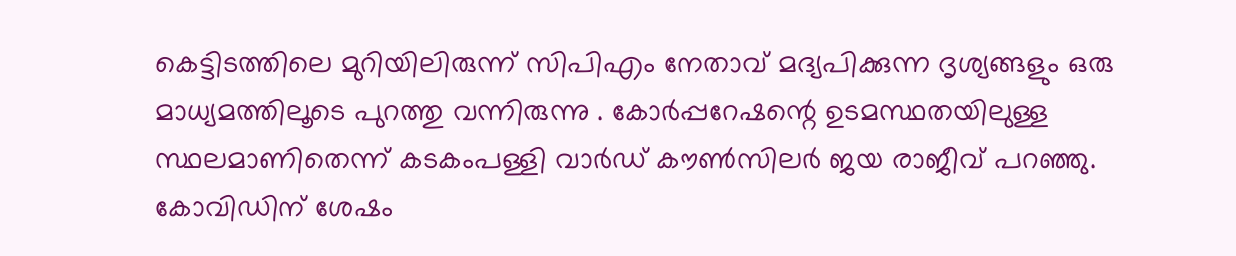കെട്ടിടത്തിലെ മുറിയിലിരുന്ന് സിപിഎം നേതാവ് മദ്യപിക്കുന്ന ദൃശ്യങ്ങളും ഒരു മാധ്യമത്തിലൂടെ പുറത്തു വന്നിരുന്നു . കോർപ്പറേഷന്റെ ഉടമസ്ഥതയിലുള്ള സ്ഥലമാണിതെന്ന് കടകംപള്ളി വാർഡ് കൗൺസിലർ ജയ രാജീവ് പറഞ്ഞു.
കോവിഡിന് ശേഷം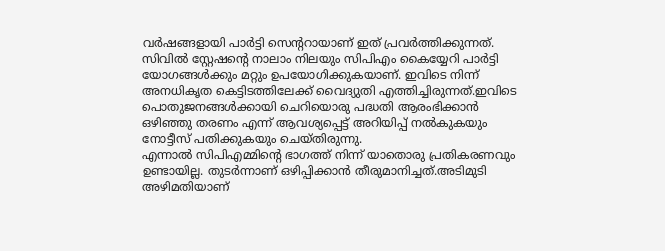വർഷങ്ങളായി പാർട്ടി സെന്ററായാണ് ഇത് പ്രവർത്തിക്കുന്നത്. സിവിൽ സ്റ്റേഷന്റെ നാലാം നിലയും സിപിഎം കൈയ്യേറി പാർട്ടി യോഗങ്ങൾക്കും മറ്റും ഉപയോഗിക്കുകയാണ്. ഇവിടെ നിന്ന് അനധികൃത കെട്ടിടത്തിലേക്ക് വൈദ്യുതി എത്തിച്ചിരുന്നത്.ഇവിടെ പൊതുജനങ്ങൾക്കായി ചെറിയൊരു പദ്ധതി ആരംഭിക്കാൻ ഒഴിഞ്ഞു തരണം എന്ന് ആവശ്യപ്പെട്ട് അറിയിപ്പ് നൽകുകയും നോട്ടീസ് പതിക്കുകയും ചെയ്തിരുന്നു.
എന്നാൽ സിപിഎമ്മിന്റെ ഭാഗത്ത് നിന്ന് യാതൊരു പ്രതികരണവും ഉണ്ടായില്ല. തുടർന്നാണ് ഒഴിപ്പിക്കാൻ തീരുമാനിച്ചത്.അടിമുടി അഴിമതിയാണ്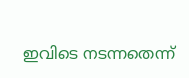ഇവിടെ നടന്നതെന്ന്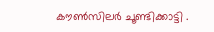കൗൺസിലർ ചൂണ്ടിക്കാട്ടി .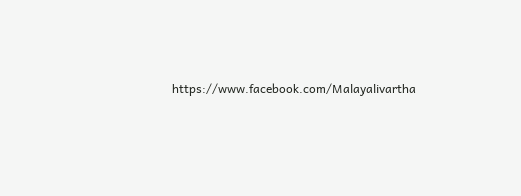https://www.facebook.com/Malayalivartha